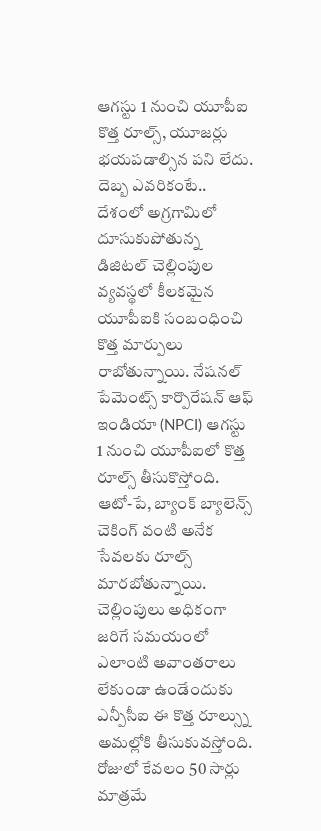ఆగస్టు 1 నుంచి యూపీఐ కొత్త రూల్స్, యూజర్లు భయపడాల్సిన పని లేదు. దెబ్బ ఎవరికంటే..
దేశంలో అగ్రగామిలో దూసుకుపోతున్న డిజిటల్ చెల్లింపుల వ్యవస్థలో కీలకమైన యూపీఐకి సంబంధించి కొత్త మార్పులు రాబోతున్నాయి. నేషనల్ పేమెంట్స్ కార్పొరేషన్ ఆఫ్ ఇండియా (NPCI) ఆగస్టు 1 నుంచి యూపీఐలో కొత్త రూల్స్ తీసుకొస్తోంది. ఆటో-పే, బ్యాంక్ బ్యాలెన్స్ చెకింగ్ వంటి అనేక సేవలకు రూల్స్ మారబోతున్నాయి. చెల్లింపులు అధికంగా జరిగే సమయంలో ఎలాంటి అవాంతరాలు లేకుండా ఉండేందుకు ఎన్పీసీఐ ఈ కొత్త రూల్స్ను అమల్లోకి తీసుకువస్తోంది.
రోజులో కేవలం 50 సార్లు మాత్రమే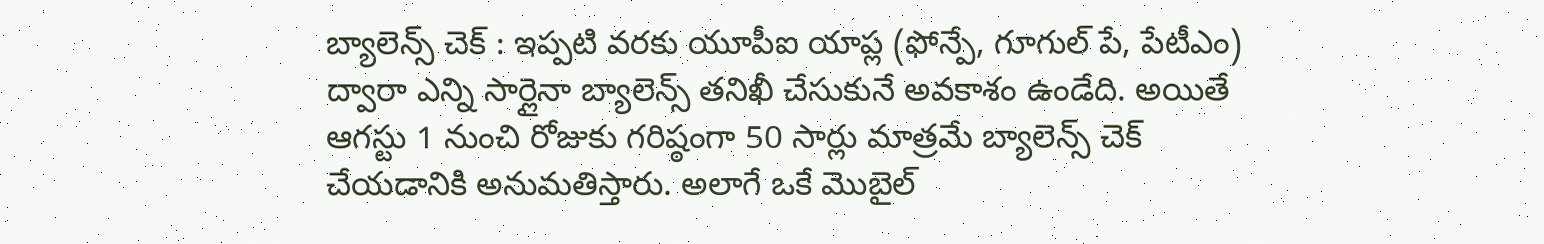బ్యాలెన్స్ చెక్ : ఇప్పటి వరకు యూపీఐ యాప్ల (ఫోన్పే, గూగుల్ పే, పేటీఎం) ద్వారా ఎన్ని సార్లైనా బ్యాలెన్స్ తనిఖీ చేసుకునే అవకాశం ఉండేది. అయితే ఆగస్టు 1 నుంచి రోజుకు గరిష్ఠంగా 50 సార్లు మాత్రమే బ్యాలెన్స్ చెక్ చేయడానికి అనుమతిస్తారు. అలాగే ఒకే మొబైల్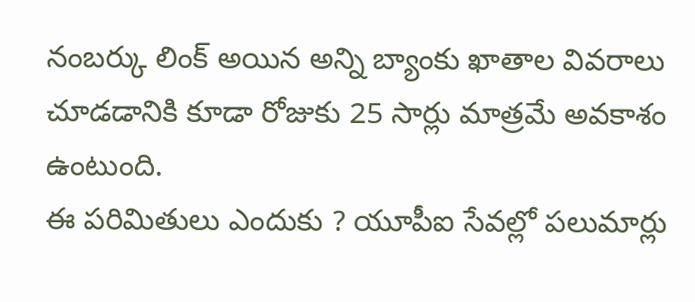నంబర్కు లింక్ అయిన అన్ని బ్యాంకు ఖాతాల వివరాలు చూడడానికి కూడా రోజుకు 25 సార్లు మాత్రమే అవకాశం ఉంటుంది.
ఈ పరిమితులు ఎందుకు ? యూపీఐ సేవల్లో పలుమార్లు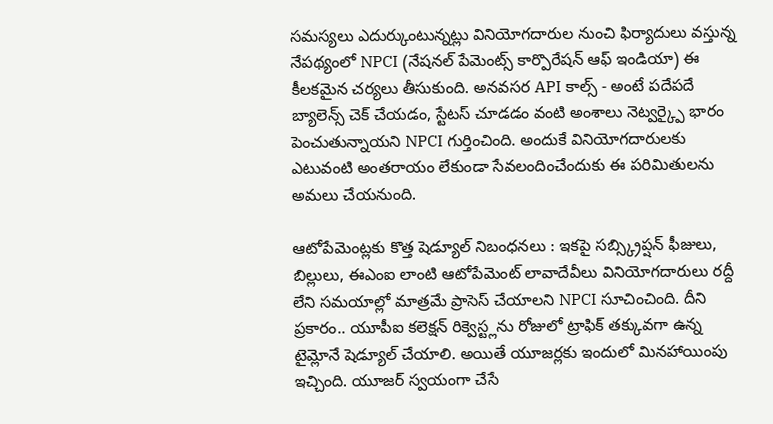సమస్యలు ఎదుర్కుంటున్నట్లు వినియోగదారుల నుంచి ఫిర్యాదులు వస్తున్న నేపథ్యంలో NPCI (నేషనల్ పేమెంట్స్ కార్పొరేషన్ ఆఫ్ ఇండియా) ఈ కీలకమైన చర్యలు తీసుకుంది. అనవసర API కాల్స్ - అంటే పదేపదే బ్యాలెన్స్ చెక్ చేయడం, స్టేటస్ చూడడం వంటి అంశాలు నెట్వర్క్పై భారం పెంచుతున్నాయని NPCI గుర్తించింది. అందుకే వినియోగదారులకు ఎటువంటి అంతరాయం లేకుండా సేవలందించేందుకు ఈ పరిమితులను అమలు చేయనుంది.

ఆటోపేమెంట్లకు కొత్త షెడ్యూల్ నిబంధనలు : ఇకపై సబ్స్క్రిప్షన్ ఫీజులు, బిల్లులు, ఈఎంఐ లాంటి ఆటోపేమెంట్ లావాదేవీలు వినియోగదారులు రద్దీ లేని సమయాల్లో మాత్రమే ప్రాసెస్ చేయాలని NPCI సూచించింది. దీని ప్రకారం.. యూపీఐ కలెక్షన్ రిక్వెస్ట్లను రోజులో ట్రాఫిక్ తక్కువగా ఉన్న టైమ్లోనే షెడ్యూల్ చేయాలి. అయితే యూజర్లకు ఇందులో మినహాయింపు ఇచ్చింది. యూజర్ స్వయంగా చేసే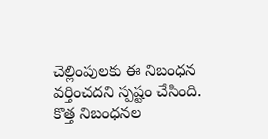చెల్లింపులకు ఈ నిబంధన వర్తించదని స్పష్టం చేసింది.
కొత్త నిబంధనల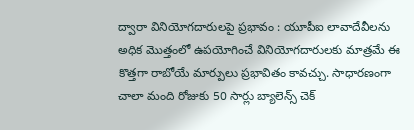ద్వారా వినియోగదారులపై ప్రభావం : యూపీఐ లావాదేవీలను అధిక మొత్తంలో ఉపయోగించే వినియోగదారులకు మాత్రమే ఈ కొత్తగా రాబోయే మార్పులు ప్రభావితం కావచ్చు. సాధారణంగా చాలా మంది రోజుకు 50 సార్లు బ్యాలెన్స్ చెక్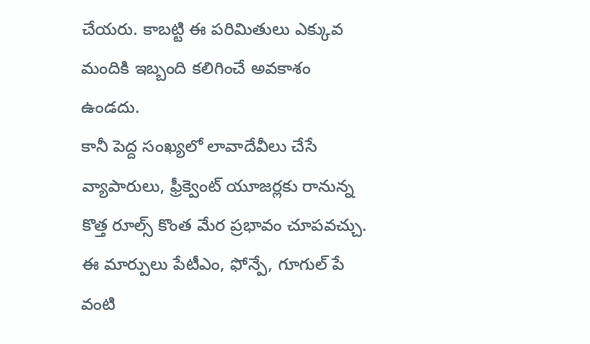చేయరు. కాబట్టి ఈ పరిమితులు ఎక్కువ మందికి ఇబ్బంది కలిగించే అవకాశం ఉండదు.
కానీ పెద్ద సంఖ్యలో లావాదేవీలు చేసే వ్యాపారులు, ఫ్రీక్వెంట్ యూజర్లకు రానున్న కొత్త రూల్స్ కొంత మేర ప్రభావం చూపవచ్చు. ఈ మార్పులు పేటీఎం, ఫోన్పే, గూగుల్ పే వంటి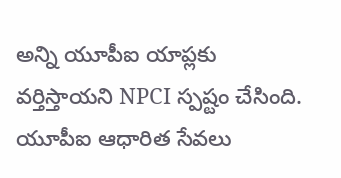అన్ని యూపీఐ యాప్లకు వర్తిస్తాయని NPCI స్పష్టం చేసింది. యూపీఐ ఆధారిత సేవలు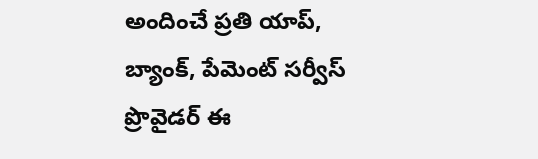అందించే ప్రతి యాప్, బ్యాంక్, పేమెంట్ సర్వీస్ ప్రొవైడర్ ఈ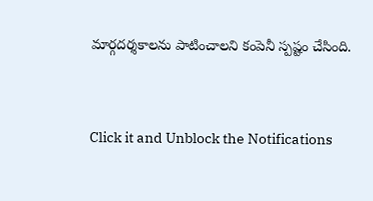మార్గదర్శకాలను పాటించాలని కంపెనీ స్పష్టం చేసింది.


Click it and Unblock the Notifications